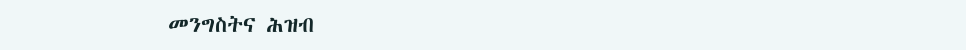መንግስትና ሕዝብ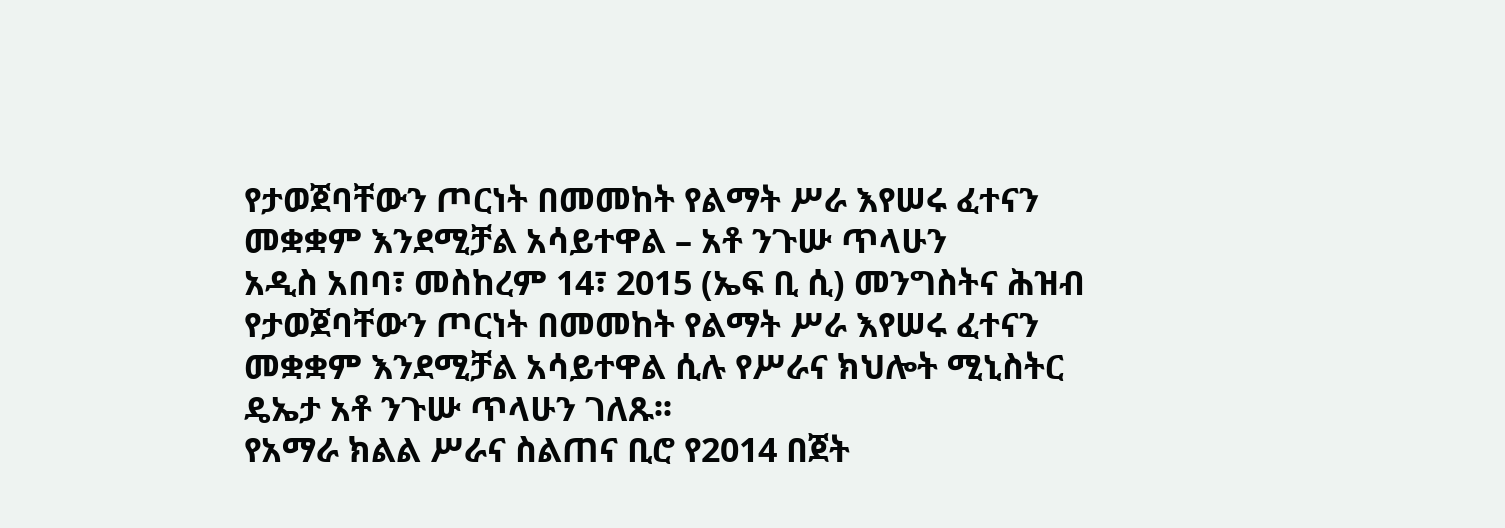የታወጀባቸውን ጦርነት በመመከት የልማት ሥራ እየሠሩ ፈተናን መቋቋም እንደሚቻል አሳይተዋል – አቶ ንጉሡ ጥላሁን
አዲስ አበባ፣ መስከረም 14፣ 2015 (ኤፍ ቢ ሲ) መንግስትና ሕዝብ የታወጀባቸውን ጦርነት በመመከት የልማት ሥራ እየሠሩ ፈተናን መቋቋም እንደሚቻል አሳይተዋል ሲሉ የሥራና ክህሎት ሚኒስትር ዴኤታ አቶ ንጉሡ ጥላሁን ገለጹ፡፡
የአማራ ክልል ሥራና ስልጠና ቢሮ የ2014 በጀት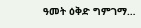ዓመት ዕቅድ ግምገማ…